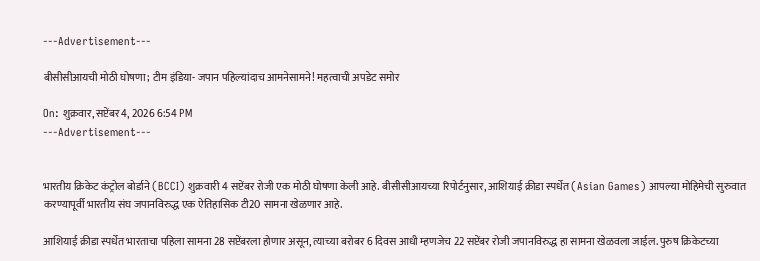---Advertisement---

बीसीसीआयची मोठी घोषणा; टीम इंडिया- जपान पहिल्यांदाच आमनेसामने! महत्वाची अपडेट समोर

On: शुक्रवार, सप्टेंबर 4, 2026 6:54 PM
---Advertisement---


भारतीय क्रिकेट कंट्रोल बोर्डाने (BCCI) शुक्रवारी 4 सप्टेंबर रोजी एक मोठी घोषणा केली आहे. बीसीसीआयच्या रिपोर्टनुसार, आशियाई क्रीडा स्पर्धेत (Asian Games) आपल्या मोहिमेची सुरुवात करण्यापूर्वी भारतीय संघ जपानविरुद्ध एक ऐतिहासिक टी20 सामना खेळणार आहे.

आशियाई क्रीडा स्पर्धेत भारताचा पहिला सामना 28 सप्टेंबरला होणार असून, त्याच्या बरोबर 6 दिवस आधी म्हणजेच 22 सप्टेंबर रोजी जपानविरुद्ध हा सामना खेळवला जाईल. पुरुष क्रिकेटच्या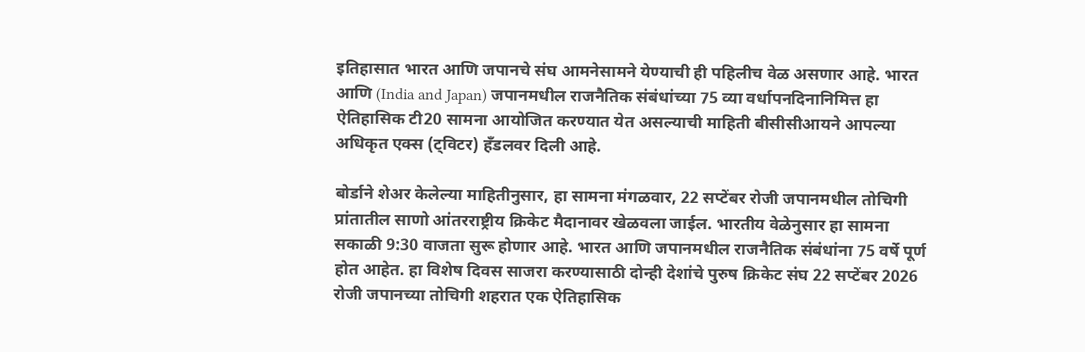इतिहासात भारत आणि जपानचे संघ आमनेसामने येण्याची ही पहिलीच वेळ असणार आहे. भारत आणि (India and Japan) जपानमधील राजनैतिक संबंधांच्या 75 व्या वर्धापनदिनानिमित्त हा ऐतिहासिक टी20 सामना आयोजित करण्यात येत असल्याची माहिती बीसीसीआयने आपल्या अधिकृत एक्स (ट्विटर) हँडलवर दिली आहे.

बोर्डाने शेअर केलेल्या माहितीनुसार, हा सामना मंगळवार, 22 सप्टेंबर रोजी जपानमधील तोचिगी प्रांतातील साणो आंतरराष्ट्रीय क्रिकेट मैदानावर खेळवला जाईल. भारतीय वेळेनुसार हा सामना सकाळी 9:30 वाजता सुरू होणार आहे. भारत आणि जपानमधील राजनैतिक संबंधांना 75 वर्षे पूर्ण होत आहेत. हा विशेष दिवस साजरा करण्यासाठी दोन्ही देशांचे पुरुष क्रिकेट संघ 22 सप्टेंबर 2026 रोजी जपानच्या तोचिगी शहरात एक ऐतिहासिक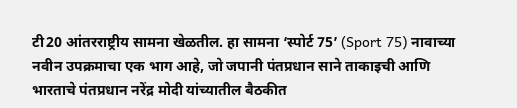टी20 आंतरराष्ट्रीय सामना खेळतील. हा सामना ‘स्पोर्ट 75’ (Sport 75) नावाच्या नवीन उपक्रमाचा एक भाग आहे, जो जपानी पंतप्रधान साने ताकाइची आणि भारताचे पंतप्रधान नरेंद्र मोदी यांच्यातील बैठकीत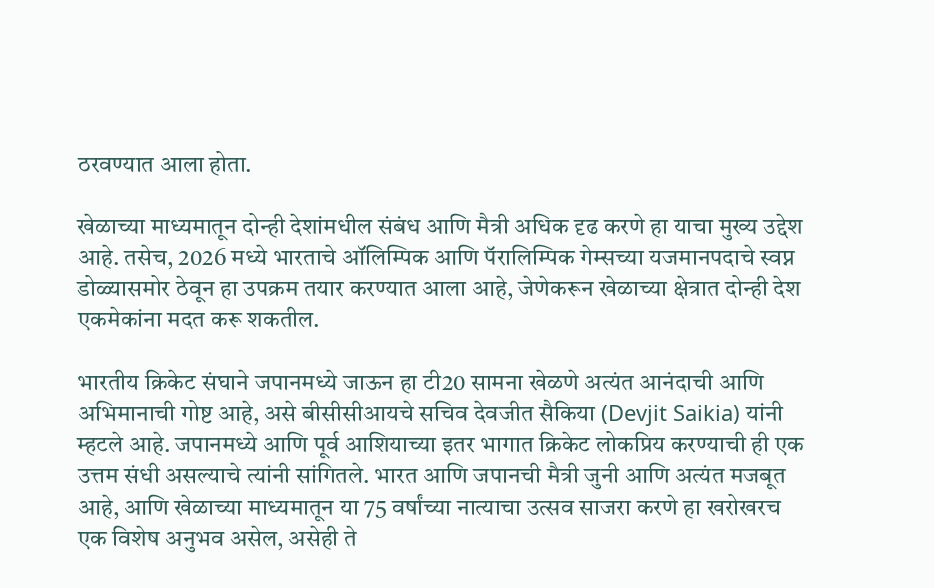ठरवण्यात आला होता.

खेळाच्या माध्यमातून दोन्ही देशांमधील संबंध आणि मैत्री अधिक दृढ करणे हा याचा मुख्य उद्देश आहे. तसेच, 2026 मध्ये भारताचे ऑलिम्पिक आणि पॅरालिम्पिक गेम्सच्या यजमानपदाचे स्वप्न डोळ्यासमोर ठेवून हा उपक्रम तयार करण्यात आला आहे, जेणेकरून खेळाच्या क्षेत्रात दोन्ही देश एकमेकांना मदत करू शकतील.

भारतीय क्रिकेट संघाने जपानमध्ये जाऊन हा टी20 सामना खेळणे अत्यंत आनंदाची आणि अभिमानाची गोष्ट आहे, असे बीसीसीआयचे सचिव देवजीत सैकिया (Devjit Saikia) यांनी म्हटले आहे. जपानमध्ये आणि पूर्व आशियाच्या इतर भागात क्रिकेट लोकप्रिय करण्याची ही एक उत्तम संधी असल्याचे त्यांनी सांगितले. भारत आणि जपानची मैत्री जुनी आणि अत्यंत मजबूत आहे, आणि खेळाच्या माध्यमातून या 75 वर्षांच्या नात्याचा उत्सव साजरा करणे हा खरोखरच एक विशेष अनुभव असेल, असेही ते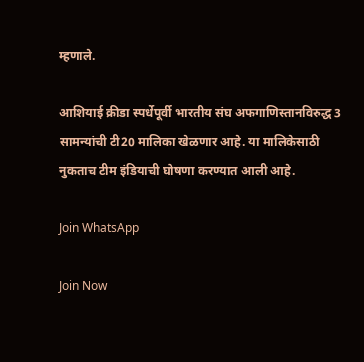म्हणाले.

आशियाई क्रीडा स्पर्धेपूर्वी भारतीय संघ अफगाणिस्तानविरुद्ध 3 सामन्यांची टी20 मालिका खेळणार आहे. या मालिकेसाठी नुकताच टीम इंडियाची घोषणा करण्यात आली आहे.

Join WhatsApp

Join Now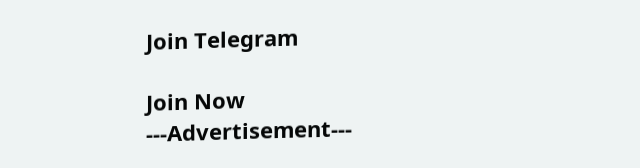Join Telegram

Join Now
---Advertisement---